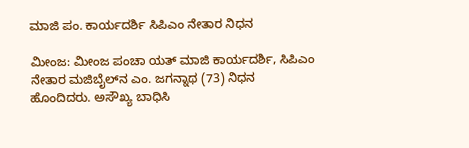ಮಾಜಿ ಪಂ. ಕಾರ್ಯದರ್ಶಿ ಸಿಪಿಎಂ ನೇತಾರ ನಿಧನ

ಮೀಂಜ: ಮೀಂಜ ಪಂಚಾ ಯತ್ ಮಾಜಿ ಕಾರ್ಯದರ್ಶಿ, ಸಿಪಿಎಂ ನೇತಾರ ಮಜಿಬೈಲ್‌ನ ಎಂ. ಜಗನ್ನಾಥ (73) ನಿಧನ ಹೊಂದಿದರು. ಅಸೌಖ್ಯ ಬಾಧಿಸಿ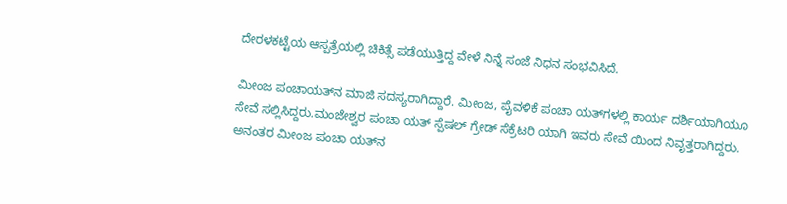ದೇರಳಕಟ್ಟೆಯ ಆಸ್ಪತ್ರೆಯಲ್ಲಿ ಚಿಕಿತ್ಸೆ ಪಡೆಯುತ್ತಿದ್ದ ವೇಳೆ ನಿನ್ನೆ ಸಂಜೆ ನಿಧನ ಸಂಭವಿಸಿದೆ.

ಮೀಂಜ ಪಂಚಾಯತ್‌ನ ಮಾಜಿ ಸದಸ್ಯರಾಗಿದ್ದಾರೆ. ಮೀಂಜ, ಪೈವಳಿಕೆ ಪಂಚಾ ಯತ್‌ಗಳಲ್ಲಿ ಕಾರ್ಯ ದರ್ಶಿಯಾಗಿಯೂ ಸೇವೆ ಸಲ್ಲಿಸಿದ್ದರು.ಮಂಜೇಶ್ವರ ಪಂಚಾ ಯತ್ ಸ್ಪೆಷಲ್ ಗ್ರೇಡ್ ಸೆಕ್ರೆಟರಿ ಯಾಗಿ ಇವರು ಸೇವೆ ಯಿಂದ ನಿವೃತ್ತರಾಗಿದ್ದರು. ಅನಂತರ ಮೀಂಜ ಪಂಚಾ ಯತ್‌ನ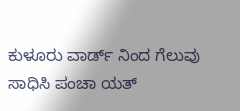ಕುಳೂರು ವಾರ್ಡ್ ನಿಂದ ಗೆಲುವು ಸಾಧಿಸಿ ಪಂಚಾ ಯತ್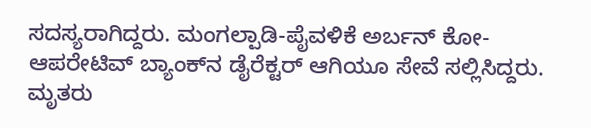ಸದಸ್ಯರಾಗಿದ್ದರು. ಮಂಗಲ್ಪಾಡಿ-ಪೈವಳಿಕೆ ಅರ್ಬನ್ ಕೋ-ಆಪರೇಟಿವ್ ಬ್ಯಾಂಕ್‌ನ ಡೈರೆಕ್ಟರ್ ಆಗಿಯೂ ಸೇವೆ ಸಲ್ಲಿಸಿದ್ದರು. ಮೃತರು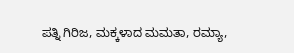ಪತ್ನಿ ಗಿರಿಜ, ಮಕ್ಕಳಾದ ಮಮತಾ, ರಮ್ಯಾ,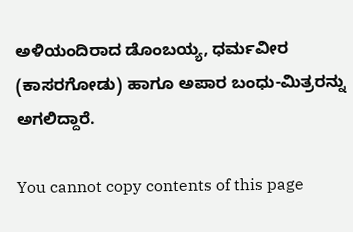ಅಳಿಯಂದಿರಾದ ಡೊಂಬಯ್ಯ, ಧರ್ಮವೀರ (ಕಾಸರಗೋಡು) ಹಾಗೂ ಅಪಾರ ಬಂಧು-ಮಿತ್ರರನ್ನು ಅಗಲಿದ್ದಾರೆ.

You cannot copy contents of this page